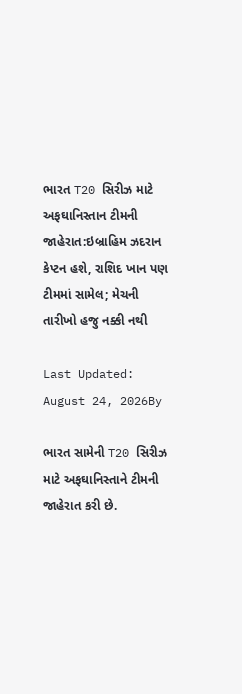ભારત T20 સિરીઝ માટે અફઘાનિસ્તાન ટીમની જાહેરાત:ઇબ્રાહિમ ઝદરાન કેપ્ટન હશે, રાશિદ ખાન પણ ટીમમાં સામેલ; મેચની તારીખો હજુ નક્કી નથી

Last Updated: August 24, 2026By

ભારત સામેની T20 સિરીઝ માટે અફઘાનિસ્તાને ટીમની જાહેરાત કરી છે.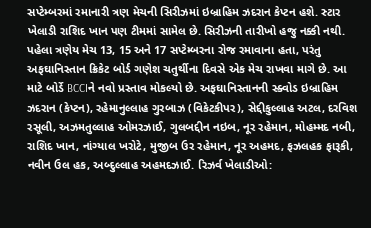સપ્ટેમ્બરમાં રમાનારી ત્રણ મેચની સિરીઝમાં ઇબ્રાહિમ ઝદરાન કેપ્ટન હશે. સ્ટાર ખેલાડી રાશિદ ખાન પણ ટીમમાં સામેલ છે. સિરીઝની તારીખો હજુ નક્કી નથી. પહેલા ત્રણેય મેચ 13, 15 અને 17 સપ્ટેમ્બરના રોજ રમાવાના હતા, પરંતુ અફઘાનિસ્તાન ક્રિકેટ બોર્ડ ગણેશ ચતુર્થીના દિવસે એક મેચ રાખવા માગે છે. આ માટે બોર્ડે BCCIને નવો પ્રસ્તાવ મોકલ્યો છે. અફઘાનિસ્તાનની સ્ક્વોડ ઇબ્રાહિમ ઝદરાન (કેપ્ટન), રહેમાનુલ્લાહ ગુરબાઝ (વિકેટકીપર), સેદ્દીકુલ્લાહ અટલ, દરવિશ રસૂલી, અઝમતુલ્લાહ ઓમરઝાઈ, ગુલબદ્દીન નઇબ, નૂર રહેમાન, મોહમ્મદ નબી, રાશિદ ખાન, નાંગ્યાલ ખરોટે, મુજીબ ઉર રહેમાન, નૂર અહમદ, ફઝલહક ફારૂકી, નવીન ઉલ હક, અબ્દુલ્લાહ અહમદઝાઈ. રિઝર્વ ખેલાડીઓ: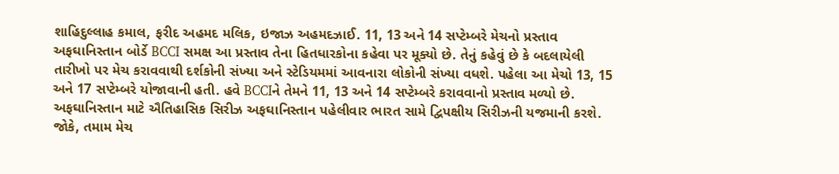શાહિદુલ્લાહ કમાલ, ફરીદ અહમદ મલિક, ઇજાઝ અહમદઝાઈ. 11, 13 અને 14 સપ્ટેમ્બરે મેચનો પ્રસ્તાવ અફઘાનિસ્તાન બોર્ડે BCCI સમક્ષ આ પ્રસ્તાવ તેના હિતધારકોના કહેવા પર મૂક્યો છે. તેનું કહેવું છે કે બદલાયેલી તારીખો પર મેચ કરાવવાથી દર્શકોની સંખ્યા અને સ્ટેડિયમમાં આવનારા લોકોની સંખ્યા વધશે. પહેલા આ મેચો 13, 15 અને 17 સપ્ટેમ્બરે યોજાવાની હતી. હવે BCCIને તેમને 11, 13 અને 14 સપ્ટેમ્બરે કરાવવાનો પ્રસ્તાવ મળ્યો છે. અફઘાનિસ્તાન માટે ઐતિહાસિક સિરીઝ અફઘાનિસ્તાન પહેલીવાર ભારત સામે દ્વિપક્ષીય સિરીઝની યજમાની કરશે. જોકે, તમામ મેચ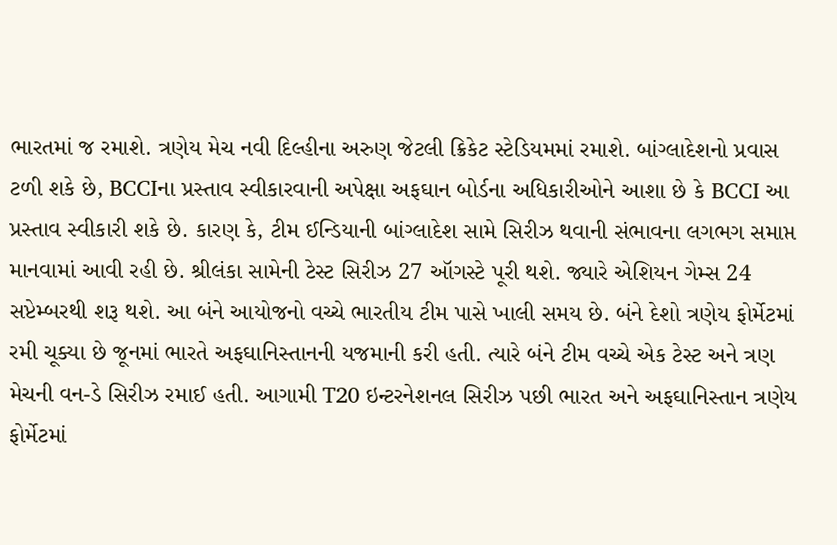ભારતમાં જ રમાશે. ત્રણેય મેચ નવી દિલ્હીના અરુણ જેટલી ક્રિકેટ સ્ટેડિયમમાં રમાશે. બાંગ્લાદેશનો પ્રવાસ ટળી શકે છે, BCCIના પ્રસ્તાવ સ્વીકારવાની અપેક્ષા અફઘાન બોર્ડના અધિકારીઓને આશા છે કે BCCI આ પ્રસ્તાવ સ્વીકારી શકે છે. કારણ કે, ટીમ ઈન્ડિયાની બાંગ્લાદેશ સામે સિરીઝ થવાની સંભાવના લગભગ સમાપ્ત માનવામાં આવી રહી છે. શ્રીલંકા સામેની ટેસ્ટ સિરીઝ 27 ઑગસ્ટે પૂરી થશે. જ્યારે એશિયન ગેમ્સ 24 સપ્ટેમ્બરથી શરૂ થશે. આ બંને આયોજનો વચ્ચે ભારતીય ટીમ પાસે ખાલી સમય છે. બંને દેશો ત્રણેય ફોર્મેટમાં રમી ચૂક્યા છે જૂનમાં ભારતે અફઘાનિસ્તાનની યજમાની કરી હતી. ત્યારે બંને ટીમ વચ્ચે એક ટેસ્ટ અને ત્રણ મેચની વન-ડે સિરીઝ રમાઈ હતી. આગામી T20 ઇન્ટરનેશનલ સિરીઝ પછી ભારત અને અફઘાનિસ્તાન ત્રણેય ફોર્મેટમાં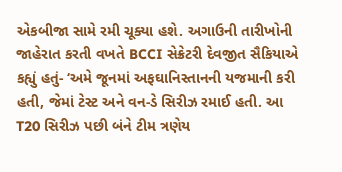એકબીજા સામે રમી ચૂક્યા હશે. અગાઉની તારીખોની જાહેરાત કરતી વખતે BCCI સેક્રેટરી દેવજીત સૈકિયાએ કહ્યું હતું- ‘અમે જૂનમાં અફઘાનિસ્તાનની યજમાની કરી હતી, જેમાં ટેસ્ટ અને વન-ડે સિરીઝ રમાઈ હતી. આ T20 સિરીઝ પછી બંને ટીમ ત્રણેય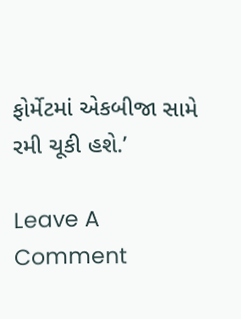ફોર્મેટમાં એકબીજા સામે રમી ચૂકી હશે.’

Leave A Comment